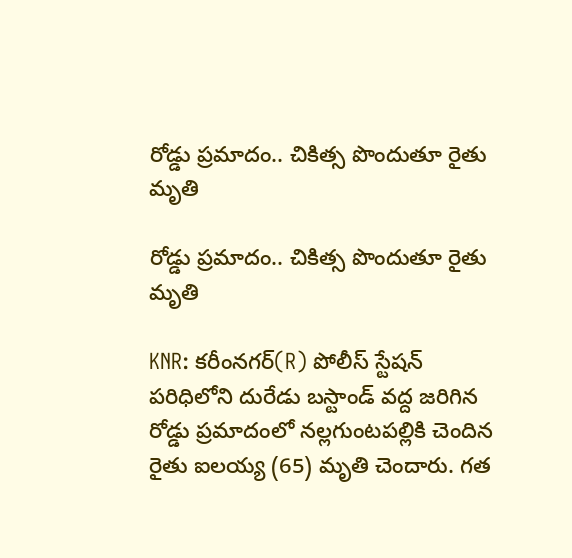రోడ్డు ప్రమాదం.. చికిత్స పొందుతూ రైతు మృతి

రోడ్డు ప్రమాదం.. చికిత్స పొందుతూ రైతు మృతి

KNR: కరీంనగర్(R) పోలీస్ స్టేషన్ పరిధిలోని దురేడు బస్టాండ్ వద్ద జరిగిన రోడ్డు ప్రమాదంలో నల్లగుంటపల్లికి చెందిన రైతు ఐలయ్య (65) మృతి చెందారు. గత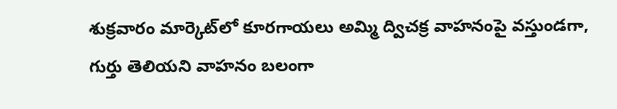శుక్రవారం మార్కెట్‌లో కూరగాయలు అమ్మి ద్విచక్ర వాహనంపై వస్తుండగా, గుర్తు తెలియని వాహనం బలంగా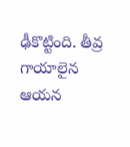ఢీకొట్టింది. తీవ్ర గాయాలైన ఆయన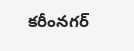కరీంనగర్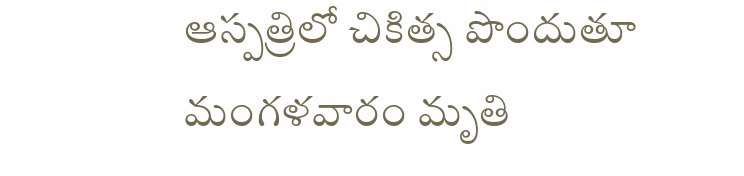ఆస్పత్రిలో చికిత్స పొందుతూ మంగళవారం మృతి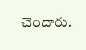చెందారు.